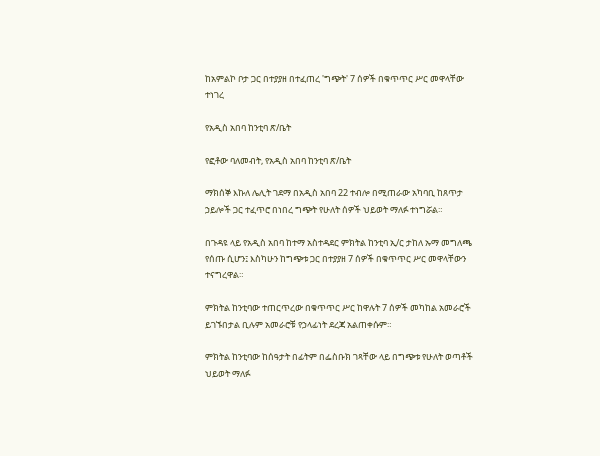ከአምልኮ ቦታ ጋር በተያያዘ በተፈጠረ 'ግጭት' 7 ሰዎች በቁጥጥር ሥር መዋላቸው ተነገረ

የአዲስ አበባ ከንቲባ ጽ/ቤት

የፎቶው ባለመብት, የአዲስ አበባ ከንቲባ ጽ/ቤት

ማክሰኞ እኩለ ሌሊት ገደማ በአዲስ አበባ 22 ተብሎ በሚጠራው አካባቢ ከጸጥታ ኃይሎች ጋር ተፈጥሮ በነበረ ግጭት የሁለት ሰዎች ህይወት ማለፉ ተነግሯል።

በጉዳዩ ላይ የአዲስ አበባ ከተማ አስተዳደር ምክትል ከንቲባ ኢ/ር ታከለ ኡማ መግለጫ የሰጡ ሲሆን፤ እስካሁን ከግጭቱ ጋር በተያያዘ 7 ሰዎች በቁጥጥር ሥር መዋላቸውን ተናግረዋል።

ምክትል ከንቲባው ተጠርጥረው በቁጥጥር ሥር ከዋሉት 7 ሰዎች መካከል አመራሮች ይገኙበታል ቢሉም አመራሮቹ የኃላፊነት ደረጃ አልጠቀሱም።

ምክትል ከንቲባው ከሰዓታት በፊትም በፌስቡክ ገጻቸው ላይ በግጭቱ የሁለት ወጣቶች ህይወት ማለፉ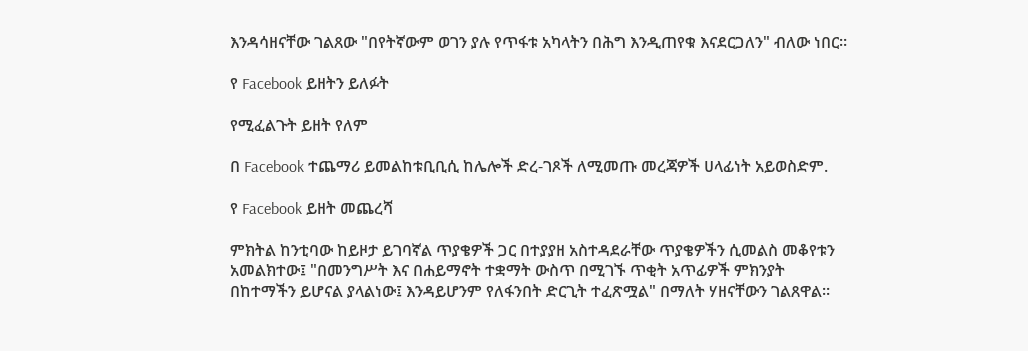እንዳሳዘናቸው ገልጸው "በየትኛውም ወገን ያሉ የጥፋቱ አካላትን በሕግ እንዲጠየቁ እናደርጋለን" ብለው ነበር።

የ Facebook ይዘትን ይለፉት

የሚፈልጉት ይዘት የለም

በ Facebook ተጨማሪ ይመልከቱቢቢሲ ከሌሎች ድረ-ገጾች ለሚመጡ መረጃዎች ሀላፊነት አይወስድም.

የ Facebook ይዘት መጨረሻ

ምክትል ከንቲባው ከይዞታ ይገባኛል ጥያቄዎች ጋር በተያያዘ አስተዳደራቸው ጥያቄዎችን ሲመልስ መቆየቱን አመልክተው፤ "በመንግሥት እና በሐይማኖት ተቋማት ውስጥ በሚገኙ ጥቂት አጥፊዎች ምክንያት በከተማችን ይሆናል ያላልነው፤ እንዳይሆንም የለፋንበት ድርጊት ተፈጽሟል" በማለት ሃዘናቸውን ገልጸዋል።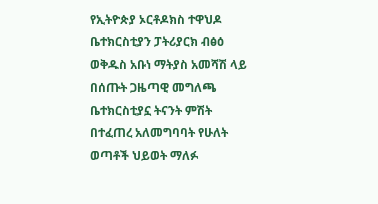የኢትዮጵያ ኦርቶዶክስ ተዋህዶ ቤተክርስቲያን ፓትሪያርክ ብፅዕ ወቅዱስ አቡነ ማትያስ አመሻሽ ላይ በሰጡት ጋዜጣዊ መግለጫ ቤተክርስቲያኗ ትናንት ምሽት በተፈጠረ አለመግባባት የሁለት ወጣቶች ህይወት ማለፉ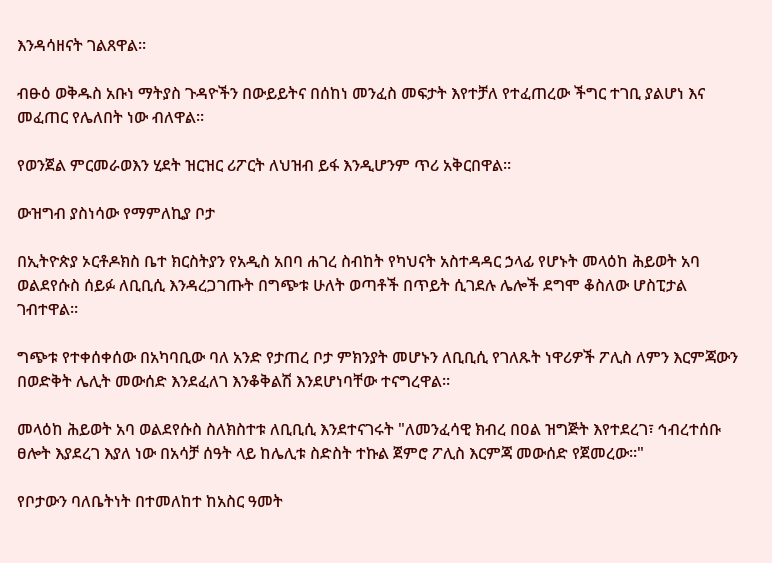እንዳሳዘናት ገልጸዋል።

ብፁዕ ወቅዱስ አቡነ ማትያስ ጉዳዮችን በውይይትና በሰከነ መንፈስ መፍታት እየተቻለ የተፈጠረው ችግር ተገቢ ያልሆነ እና መፈጠር የሌለበት ነው ብለዋል።

የወንጀል ምርመራወእን ሂደት ዝርዝር ሪፖርት ለህዝብ ይፋ እንዲሆንም ጥሪ አቅርበዋል።

ውዝግብ ያስነሳው የማምለኪያ ቦታ

በኢትዮጵያ ኦርቶዶክስ ቤተ ክርስትያን የአዲስ አበባ ሐገረ ስብከት የካህናት አስተዳዳር ኃላፊ የሆኑት መላዕከ ሕይወት አባ ወልደየሱስ ሰይፉ ለቢቢሲ እንዳረጋገጡት በግጭቱ ሁለት ወጣቶች በጥይት ሲገደሉ ሌሎች ደግሞ ቆስለው ሆስፒታል ገብተዋል።

ግጭቱ የተቀሰቀሰው በአካባቢው ባለ አንድ የታጠረ ቦታ ምክንያት መሆኑን ለቢቢሲ የገለጹት ነዋሪዎች ፖሊስ ለምን እርምጃውን በወድቅት ሌሊት መውሰድ እንደፈለገ እንቆቅልሽ እንደሆነባቸው ተናግረዋል።

መላዕከ ሕይወት አባ ወልደየሱስ ስለክስተቱ ለቢቢሲ እንደተናገሩት "ለመንፈሳዊ ክብረ በዐል ዝግጅት እየተደረገ፣ ኅብረተሰቡ ፀሎት እያደረገ እያለ ነው በአሳቻ ሰዓት ላይ ከሌሊቱ ስድስት ተኩል ጀምሮ ፖሊስ እርምጃ መውሰድ የጀመረው።"

የቦታውን ባለቤትነት በተመለከተ ከአስር ዓመት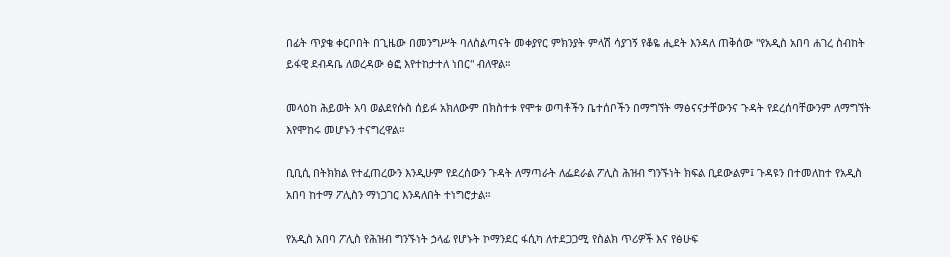በፊት ጥያቄ ቀርቦበት በጊዜው በመንግሥት ባለስልጣናት መቀያየር ምክንያት ምላሽ ሳያገኝ የቆዬ ሒደት እንዳለ ጠቅሰው "የአዲስ አበባ ሐገረ ስብከት ይፋዊ ደብዳቤ ለወረዳው ፅፎ እየተከታተለ ነበር" ብለዋል።

መላዕከ ሕይወት አባ ወልደየሱስ ሰይፉ አክለውም በክስተቱ የሞቱ ወጣቶችን ቤተሰቦችን በማግኘት ማፅናናታቸውንና ጉዳት የደረሰባቸውንም ለማግኘት እየሞከሩ መሆኑን ተናግረዋል።

ቢቢሲ በትክክል የተፈጠረውን እንዲሁም የደረሰውን ጉዳት ለማጣራት ለፌደራል ፖሊስ ሕዝብ ግንኙነት ክፍል ቢደውልም፤ ጉዳዩን በተመለከተ የአዲስ አበባ ከተማ ፖሊስን ማነጋገር እንዳለበት ተነግሮታል።

የአዲስ አበባ ፖሊስ የሕዝብ ግንኙነት ኃላፊ የሆኑት ኮማንደር ፋሲካ ለተደጋጋሚ የስልክ ጥሪዎች እና የፅሁፍ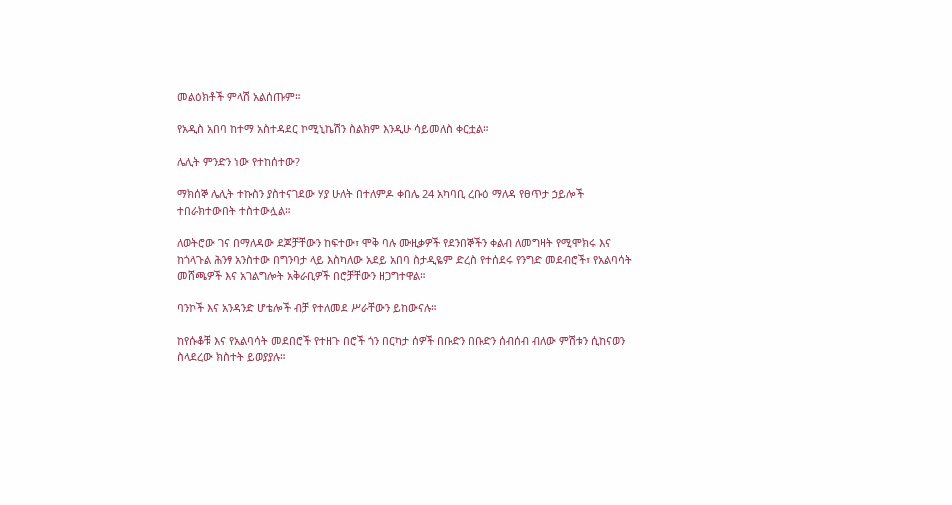መልዕክቶች ምላሽ አልሰጡም።

የአዲስ አበባ ከተማ አስተዳደር ኮሚኒኬሽን ስልክም እንዲሁ ሳይመለስ ቀርቷል።

ሌሊት ምንድን ነው የተከሰተው?

ማክሰኞ ሌሊት ተኩስን ያስተናገደው ሃያ ሁለት በተለምዶ ቀበሌ 24 አካባቢ ረቡዕ ማለዳ የፀጥታ ኃይሎች ተበራክተውበት ተስተውሏል።

ለወትሮው ገና በማለዳው ደጆቻቸውን ከፍተው፣ ሞቅ ባሉ ሙዚቃዎች የደንበኞችን ቀልብ ለመግዛት የሚሞክሩ እና ከጎላጉል ሕንፃ አንስተው በግንባታ ላይ እስካለው አደይ አበባ ስታዲዬም ድረስ የተሰደሩ የንግድ መደብሮች፣ የአልባሳት መሸጫዎች እና አገልግሎት አቅራቢዎች በሮቻቸውን ዘጋግተዋል።

ባንኮች እና አንዳንድ ሆቴሎች ብቻ የተለመደ ሥራቸውን ይከውናሉ።

ከየሱቆቹ እና የአልባሳት መደበሮች የተዘጉ በሮች ጎን በርካታ ሰዎች በቡድን በቡድን ሰብሰብ ብለው ምሽቱን ሲከናወን ስላደረው ክስተት ይወያያሉ።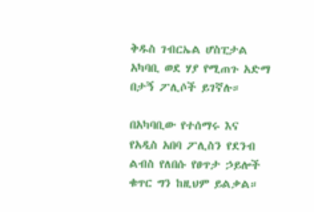ቅዱስ ገብርኤል ሆስፒታል አካባቢ ወደ ሃያ የሚጠጉ አድማ በታኝ ፖሊሶች ይገኛሉ።

በአካባቢው የተሰማሩ እና የአዲስ አበባ ፖሊስን የደንብ ልብስ የለበሱ የፀጥታ ኃይሎች ቁጥር ግን ከዚህም ይልቃል።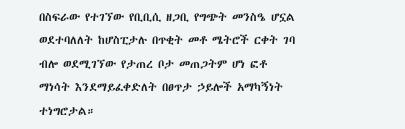በስፍራው የተገኘው የቢቢሲ ዘጋቢ የግጭት መንስዔ ሆኗል ወደተባለለት ከሆስፒታሉ በጥቂት መቶ ሜትሮች ርቀት ገባ ብሎ ወደሚገኘው የታጠረ ቦታ መጠጋትም ሆነ ፎቶ ማነሳት እንደማይፈቀድለት በፀጥታ ኃይሎች አማካኝነት ተነግሮታል።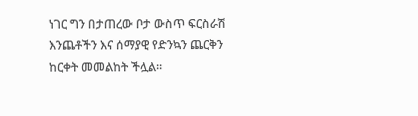ነገር ግን በታጠረው ቦታ ውስጥ ፍርስራሽ እንጨቶችን እና ሰማያዊ የድንኳን ጨርቅን ከርቀት መመልከት ችሏል።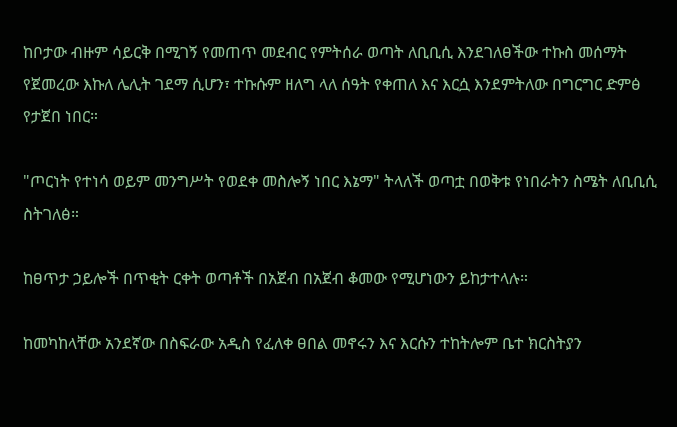ከቦታው ብዙም ሳይርቅ በሚገኝ የመጠጥ መደብር የምትሰራ ወጣት ለቢቢሲ እንደገለፀችው ተኩስ መሰማት የጀመረው እኩለ ሌሊት ገደማ ሲሆን፣ ተኩሱም ዘለግ ላለ ሰዓት የቀጠለ እና እርሷ እንደምትለው በግርግር ድምፅ የታጀበ ነበር።

"ጦርነት የተነሳ ወይም መንግሥት የወደቀ መስሎኝ ነበር እኔማ" ትላለች ወጣቷ በወቅቱ የነበራትን ስሜት ለቢቢሲ ስትገለፅ።

ከፀጥታ ኃይሎች በጥቂት ርቀት ወጣቶች በአጀብ በአጀብ ቆመው የሚሆነውን ይከታተላሉ።

ከመካከላቸው አንደኛው በስፍራው አዲስ የፈለቀ ፀበል መኖሩን እና እርሱን ተከትሎም ቤተ ክርስትያን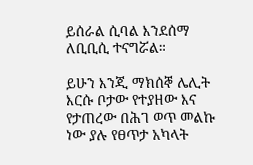ይሰራል ሲባል እንደሰማ ለቢቢሲ ተናግሯል።

ይሁን እንጂ ማክሰኞ ሌሊት እርሱ ቦታው የተያዘው እና የታጠረው በሕገ ወጥ መልኩ ነው ያሉ የፀጥታ አካላት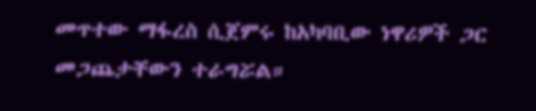መጥተው ማፋረስ ሲጀምሩ ከአካባቢው ነዋሪዎች ጋር መጋጨታቸውን ተራግሯል።